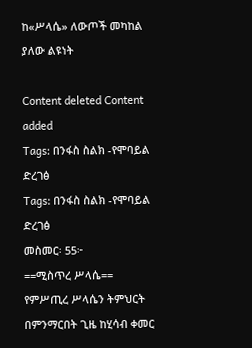ከ«ሥላሴ» ለውጦች መካከል ያለው ልዩነት

Content deleted Content added
Tags: በንፋስ ስልክ -የሞባይል ድረገፅ
Tags: በንፋስ ስልክ -የሞባይል ድረገፅ
መስመር፡ 55፦
==ሚስጥረ ሥላሴ==
የምሥጢረ ሥላሴን ትምህርት በምንማርበት ጊዜ ከሂሳብ ቀመር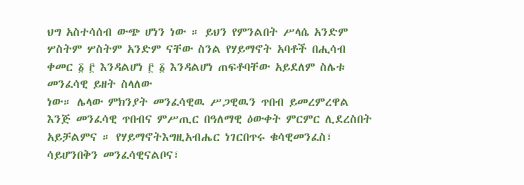ህግ አስተሳሰብ ውጭ ሆነን ነው ። ይህን የምንልበት ሥላሴ አንድም ሦስትም ሦስትም አንድም ናቸው ስንል የሃይማኖት አባቶች በሒሳብ ቀመር ፩ ፫ እንዳልሆነ ፫ ፩ እንዳልሆነ ጠፍቶባቸው አይደለም ስሌቱ መንፈሳዊ ይዘት ስላለው
ነው። ሌላው ምክንያት መንፈሳዊዉ ሥጋዊዉን ጥበብ ይመረምረዋል እንጅ መንፈሳዊ ጥበብና ምሥጢር በዓለማዊ ዕውቀት ምርምር ሊደረስበት አይቻልምና ። የሃይማኖትእግዚአብሔር ነገርበጥሩ ቁሳዊመንፈስ፣ ሳይሆንበቅን መንፈሳዊናልቦና፣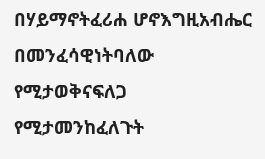በሃይማኖትፈሪሐ ሆኖእግዚአብሔር በመንፈሳዊነትባለው የሚታወቅናፍለጋ የሚታመንከፈለጉት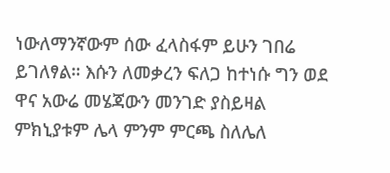ነውለማንኛውም ሰው ፈላስፋም ይሁን ገበሬ ይገለፃል። እሱን ለመቃረን ፍለጋ ከተነሱ ግን ወደ ዋና አውሬ መሄጃውን መንገድ ያስይዛል ምክኒያቱም ሌላ ምንም ምርጫ ስለሌለ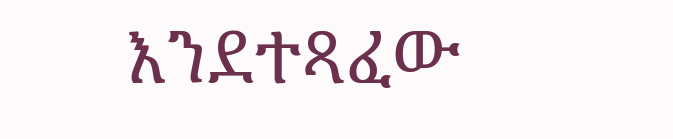እንደተጻፈው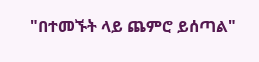"በተመኙት ላይ ጨምሮ ይሰጣል"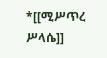*[[ሚሥጥረ ሥላሴ]]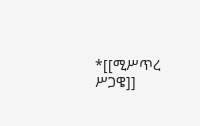*[[ሚሥጥረ ሥጋዌ]]